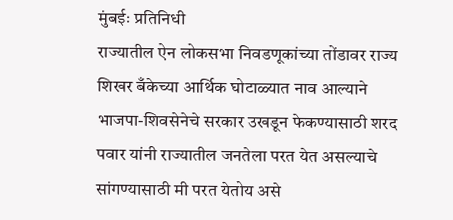मुंबईः प्रतिनिधी
राज्यातील ऐन लोकसभा निवडणूकांच्या तोंडावर राज्य शिखर बँकेच्या आर्थिक घोटाळ्यात नाव आल्याने भाजपा-शिवसेनेचे सरकार उखडून फेकण्यासाठी शरद पवार यांनी राज्यातील जनतेला परत येत असल्याचे सांगण्यासाठी मी परत येतोय असे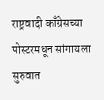राष्ट्रवादी काँग्रेसच्या पोस्टरमधून सांगायला सुरुवात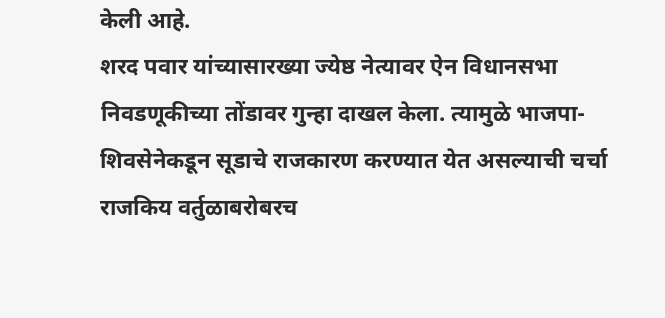केली आहे.
शरद पवार यांच्यासारख्या ज्येष्ठ नेत्यावर ऐन विधानसभा निवडणूकीच्या तोंडावर गुन्हा दाखल केला. त्यामुळे भाजपा-शिवसेनेकडून सूडाचे राजकारण करण्यात येत असल्याची चर्चा राजकिय वर्तुळाबरोबरच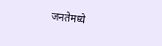जनतेमध्ये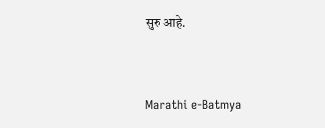सुरु आहे.



Marathi e-Batmya